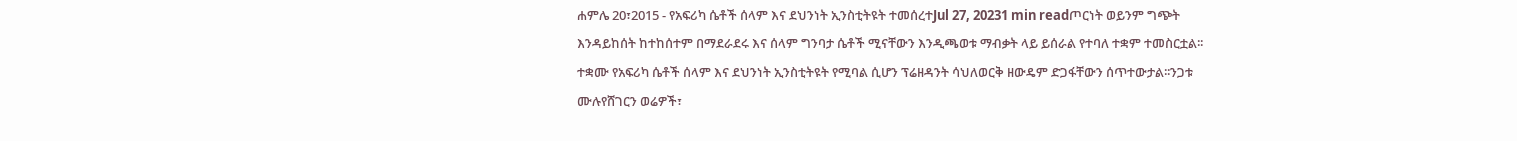ሐምሌ 20፣2015 - የአፍሪካ ሴቶች ሰላም እና ደህንነት ኢንስቲትዩት ተመሰረተJul 27, 20231 min readጦርነት ወይንም ግጭት እንዳይከሰት ከተከሰተም በማደራደሩ እና ሰላም ግንባታ ሴቶች ሚናቸውን እንዲጫወቱ ማብቃት ላይ ይሰራል የተባለ ተቋም ተመስርቷል፡፡ተቋሙ የአፍሪካ ሴቶች ሰላም እና ደህንነት ኢንስቲትዩት የሚባል ሲሆን ፕሬዘዳንት ሳህለወርቅ ዘውዴም ድጋፋቸውን ሰጥተውታል፡፡ንጋቱ ሙሉየሸገርን ወሬዎች፣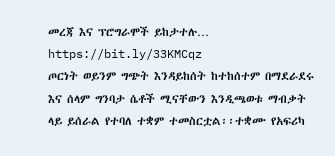መረጃ እና ፕሮግራሞች ይከታተሉ… https://bit.ly/33KMCqz
ጦርነት ወይንም ግጭት እንዳይከሰት ከተከሰተም በማደራደሩ እና ሰላም ግንባታ ሴቶች ሚናቸውን እንዲጫወቱ ማብቃት ላይ ይሰራል የተባለ ተቋም ተመስርቷል፡፡ተቋሙ የአፍሪካ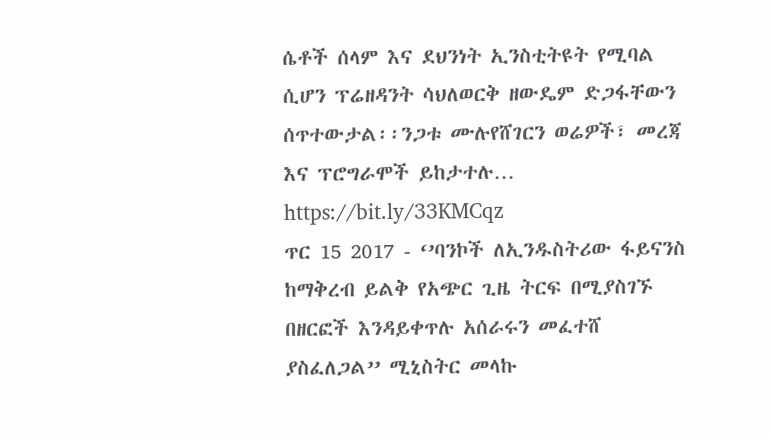ሴቶች ሰላም እና ደህንነት ኢንስቲትዩት የሚባል ሲሆን ፕሬዘዳንት ሳህለወርቅ ዘውዴም ድጋፋቸውን ሰጥተውታል፡፡ንጋቱ ሙሉየሸገርን ወሬዎች፣ መረጃ እና ፕሮግራሞች ይከታተሉ… https://bit.ly/33KMCqz
ጥር 15 2017 - ‘’ባንኮች ለኢንዱስትሪው ፋይናንስ ከማቅረብ ይልቅ የአጭር ጊዜ ትርፍ በሚያስገኙ በዘርፎች እንዳይቀጥሉ አሰራሩን መፈተሸ ያስፈለጋል’’ ሚኒስትር መላኩ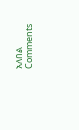አለበል
Comments